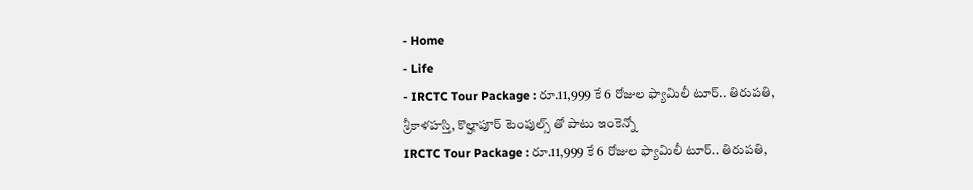- Home
- Life
- IRCTC Tour Package : రూ.11,999 కే 6 రోజుల ఫ్యామిలీ టూర్.. తిరుపతి, శ్రీకాళహస్తి, కొల్హాపూర్ టెంపుల్స్ తో పాటు ఇంకెన్నో
IRCTC Tour Package : రూ.11,999 కే 6 రోజుల ఫ్యామిలీ టూర్.. తిరుపతి,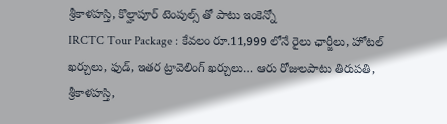శ్రీకాళహస్తి, కొల్హాపూర్ టెంపుల్స్ తో పాటు ఇంకెన్నో
IRCTC Tour Package : కేవలం రూ.11,999 లోనే రైలు ఛార్జీలు, హోటల్ ఖర్చులు, ఫుడ్, ఇతర ట్రావెలింగ్ ఖర్చులు… ఆరు రోజులపాటు తిరుపతి, శ్రీకాళహస్తి,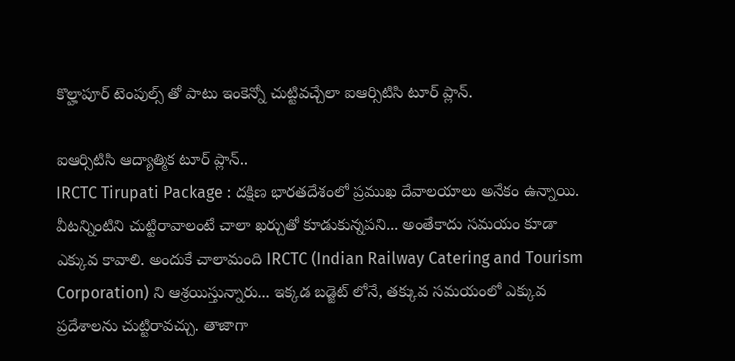కొల్హాపూర్ టెంపుల్స్ తో పాటు ఇంకెన్నో చుట్టివచ్చేలా ఐఆర్సిటిసి టూర్ ప్లాన్.

ఐఆర్సిటిసి ఆద్యాత్మిక టూర్ ప్లాన్..
IRCTC Tirupati Package : దక్షిణ భారతదేశంలో ప్రముఖ దేవాలయాలు అనేకం ఉన్నాయి. వీటన్నింటిని చుట్టిరావాలంటే చాలా ఖర్చుతో కూడుకున్నపని... అంతేకాదు సమయం కూడా ఎక్కువ కావాలి. అందుకే చాలామంది IRCTC (Indian Railway Catering and Tourism Corporation) ని ఆశ్రయిస్తున్నారు... ఇక్కడ బడ్జెట్ లోనే, తక్కువ సమయంలో ఎక్కువ ప్రదేశాలను చుట్టిరావచ్చు. తాజాగా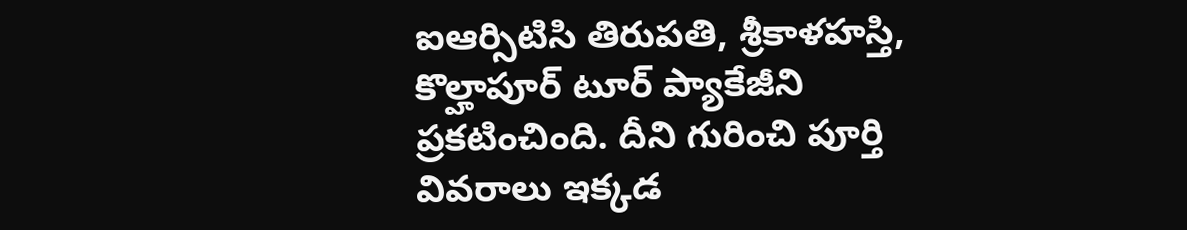ఐఆర్సిటిసి తిరుపతి, శ్రీకాళహస్తి, కొల్హాపూర్ టూర్ ప్యాకేజీని ప్రకటించింది. దీని గురించి పూర్తి వివరాలు ఇక్కడ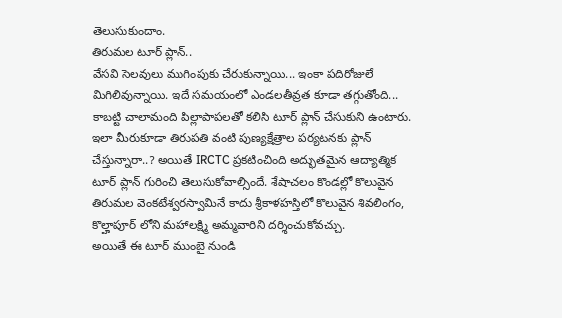తెలుసుకుందాం.
తిరుమల టూర్ ప్లాన్..
వేసవి సెలవులు ముగింపుకు చేరుకున్నాయి... ఇంకా పదిరోజులే మిగిలివున్నాయి. ఇదే సమయంలో ఎండలతీవ్రత కూడా తగ్గుతోంది... కాబట్టి చాలామంది పిల్లాపాపలతో కలిసి టూర్ ప్లాన్ చేసుకుని ఉంటారు. ఇలా మీరుకూడా తిరుపతి వంటి పుణ్యక్షేత్రాల పర్యటనకు ప్లాన్ చేస్తున్నారా..? అయితే IRCTC ప్రకటించింది అద్భుతమైన ఆద్యాత్మిక టూర్ ప్లాన్ గురించి తెలుసుకోవాల్సిందే. శేషాచలం కొండల్లో కొలువైన తిరుమల వెంకటేశ్వరస్వామినే కాదు శ్రీకాళహస్తిలో కొలువైన శివలింగం, కొల్హాపూర్ లోని మహాలక్ష్మి అమ్మవారిని దర్శించుకోవచ్చు.
అయితే ఈ టూర్ ముంబై నుండి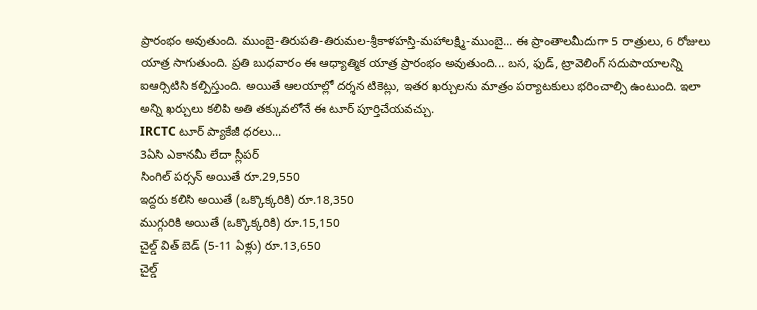ప్రారంభం అవుతుంది. ముంబై-తిరుపతి-తిరుమల-శ్రీకాళహస్తి-మహాలక్ష్మి-ముంబై... ఈ ప్రాంతాలమీదుగా 5 రాత్రులు, 6 రోజులు యాత్ర సాగుతుంది. ప్రతి బుధవారం ఈ ఆధ్యాత్మిక యాత్ర ప్రారంభం అవుతుంది... బస, ఫుడ్, ట్రావెలింగ్ సదుపాయాలన్ని ఐఆర్సిటిసి కల్పిస్తుంది. అయితే ఆలయాల్లో దర్శన టికెట్లు, ఇతర ఖర్చులను మాత్రం పర్యాటకులు భరించాల్సి ఉంటుంది. ఇలా అన్ని ఖర్చులు కలిపి అతి తక్కువలోనే ఈ టూర్ పూర్తిచేయవచ్చు.
IRCTC టూర్ ప్యాకేజీ ధరలు...
3ఏసి ఎకానమీ లేదా స్లీపర్
సింగిల్ పర్సన్ అయితే రూ.29,550
ఇద్దరు కలిసి అయితే (ఒక్కొక్కరికి) రూ.18,350
ముగ్గురికి అయితే (ఒక్కొక్కరికి) రూ.15,150
చైల్డ్ విత్ బెడ్ (5-11 ఏళ్లు) రూ.13,650
చైల్డ్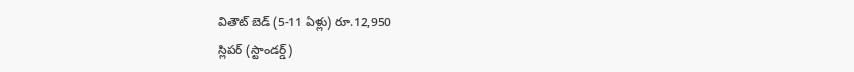వితౌట్ బెడ్ (5-11 ఏళ్లు) రూ.12,950
స్లిపర్ (స్టాండర్డ్)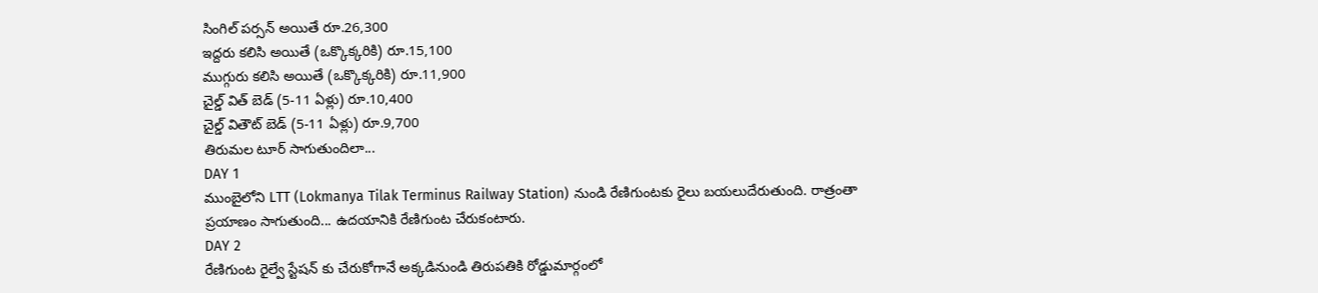సింగిల్ పర్సన్ అయితే రూ.26,300
ఇద్దరు కలిసి అయితే (ఒక్కొక్కరికి) రూ.15,100
ముగ్గురు కలిసి అయితే (ఒక్కొక్కరికి) రూ.11,900
చైల్డ్ విత్ బెడ్ (5-11 ఏళ్లు) రూ.10,400
చైల్డ్ వితౌట్ బెడ్ (5-11 ఏళ్లు) రూ.9,700
తిరుమల టూర్ సాగుతుందిలా...
DAY 1
ముంబైలోని LTT (Lokmanya Tilak Terminus Railway Station) నుండి రేణిగుంటకు రైలు బయలుదేరుతుంది. రాత్రంతా ప్రయాణం సాగుతుంది... ఉదయానికి రేణిగుంట చేరుకంటారు.
DAY 2
రేణిగుంట రైల్వే స్టేషన్ కు చేరుకోగానే అక్కడినుండి తిరుపతికి రోడ్డుమార్గంలో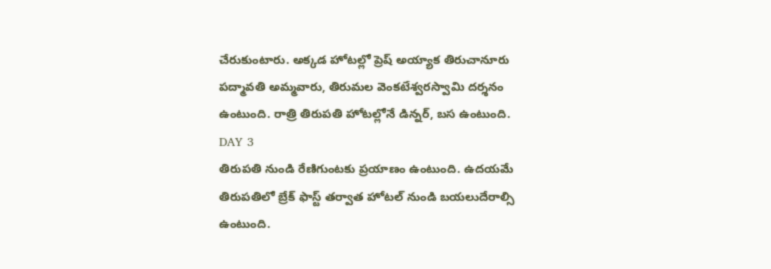చేరుకుంటారు. అక్కడ హోటల్లో ప్రెష్ అయ్యాక తిరుచానూరు పద్మావతి అమ్మవారు, తిరుమల వెంకటేశ్వరస్వామి దర్శనం ఉంటుంది. రాత్రి తిరుపతి హోటల్లోనే డిన్నర్, బస ఉంటుంది.
DAY 3
తిరుపతి నుండి రేణిగుంటకు ప్రయాణం ఉంటుంది. ఉదయమే తిరుపతిలో బ్రేక్ ఫాస్ట్ తర్వాత హోటల్ నుండి బయలుదేరాల్సి ఉంటుంది.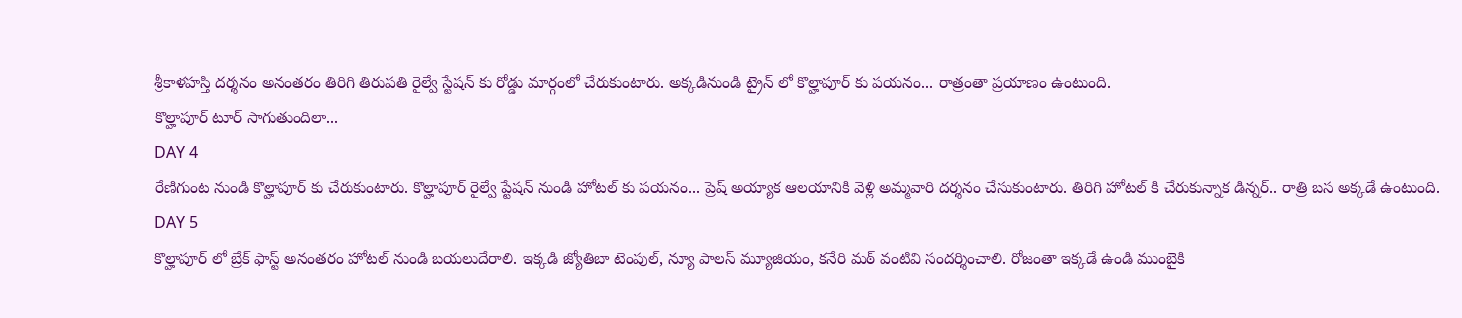శ్రీకాళహస్తి దర్శనం అనంతరం తిరిగి తిరుపతి రైల్వే స్టేషన్ కు రోడ్డు మార్గంలో చేరుకుంటారు. అక్కడినుండి ట్రైన్ లో కొల్హాపూర్ కు పయనం... రాత్రంతా ప్రయాణం ఉంటుంది.
కొల్హాపూర్ టూర్ సాగుతుందిలా...
DAY 4
రేణిగుంట నుండి కొల్హాపూర్ కు చేరుకుంటారు. కొల్హాపూర్ రైల్వే ప్టేషన్ నుండి హోటల్ కు పయనం... ప్రెష్ అయ్యాక ఆలయానికి వెళ్లి అమ్మవారి దర్శనం చేసుకుంటారు. తిరిగి హోటల్ కి చేరుకున్నాక డిన్నర్.. రాత్రి బస అక్కడే ఉంటుంది.
DAY 5
కొల్హాపూర్ లో బ్రేక్ ఫాస్ట్ అనంతరం హోటల్ నుండి బయలుదేరాలి. ఇక్కడి జ్యోతిబా టెంపుల్, న్యూ పాలస్ మ్యూజియం, కనేరి మఠ్ వంటివి సందర్శించాలి. రోజంతా ఇక్కడే ఉండి ముంబైకి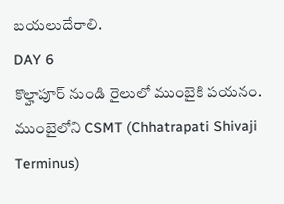బయలుదేరాలి.
DAY 6
కొల్హాపూర్ నుండి రైలులో ముంబైకి పయనం. ముంబైలోని CSMT (Chhatrapati Shivaji Terminus)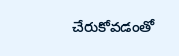చేరుకోవడంతో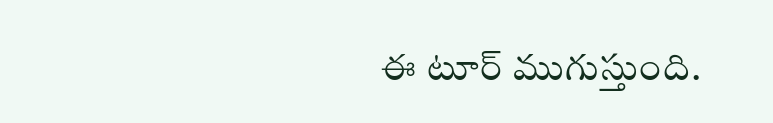ఈ టూర్ ముగుస్తుంది.